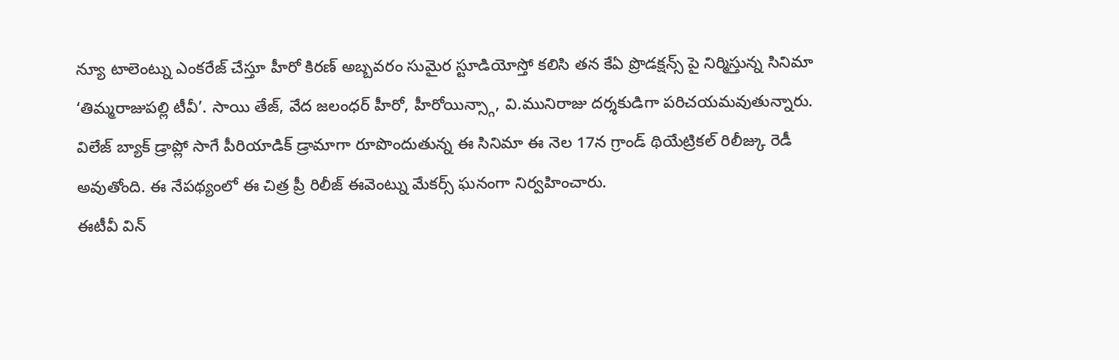న్యూ టాలెంట్ను ఎంకరేజ్ చేస్తూ హీరో కిరణ్ అబ్బవరం సుమైర స్టూడియోస్తో కలిసి తన కేఏ ప్రొడక్షన్స్ పై నిర్మిస్తున్న సినిమా ‘తిమ్మరాజుపల్లి టీవీ’. సాయి తేజ్, వేద జలంధర్ హీరో, హీరోయిన్స్గా, వి.మునిరాజు దర్శకుడిగా పరిచయమవుతున్నారు.
విలేజ్ బ్యాక్ డ్రాప్లో సాగే పీరియాడిక్ డ్రామాగా రూపొందుతున్న ఈ సినిమా ఈ నెల 17న గ్రాండ్ థియేట్రికల్ రిలీజ్కు రెడీ అవుతోంది. ఈ నేపథ్యంలో ఈ చిత్ర ప్రీ రిలీజ్ ఈవెంట్ను మేకర్స్ ఘనంగా నిర్వహించారు.
ఈటీవీ విన్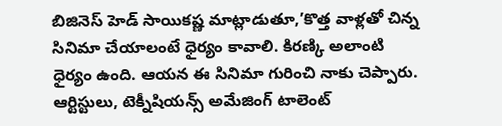బిజినెస్ హెడ్ సాయికష్ణ మాట్లాడుతూ,’కొత్త వాళ్లతో చిన్న సినిమా చేయాలంటే ధైర్యం కావాలి. కిరణ్కి అలాంటి ధైర్యం ఉంది. ఆయన ఈ సినిమా గురించి నాకు చెప్పారు. ఆర్టిస్టులు, టెక్నీషియన్స్ అమేజింగ్ టాలెంట్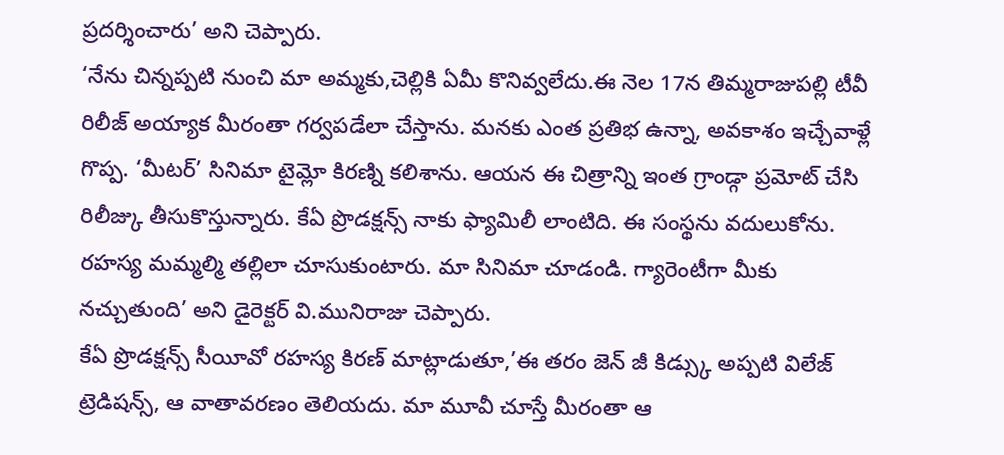ప్రదర్శించారు’ అని చెప్పారు.
‘నేను చిన్నప్పటి నుంచి మా అమ్మకు,చెల్లికి ఏమీ కొనివ్వలేదు.ఈ నెల 17న తిమ్మరాజుపల్లి టీవీ రిలీజ్ అయ్యాక మీరంతా గర్వపడేలా చేస్తాను. మనకు ఎంత ప్రతిభ ఉన్నా, అవకాశం ఇచ్చేవాళ్లే గొప్ప. ‘మీటర్’ సినిమా టైమ్లో కిరణ్ని కలిశాను. ఆయన ఈ చిత్రాన్ని ఇంత గ్రాండ్గా ప్రమోట్ చేసి రిలీజ్కు తీసుకొస్తున్నారు. కేఏ ప్రొడక్షన్స్ నాకు ఫ్యామిలీ లాంటిది. ఈ సంస్థను వదులుకోను. రహస్య మమ్మల్మి తల్లిలా చూసుకుంటారు. మా సినిమా చూడండి. గ్యారెంటీగా మీకు నచ్చుతుంది’ అని డైరెక్టర్ వి.మునిరాజు చెప్పారు.
కేఏ ప్రొడక్షన్స్ సీయీవో రహస్య కిరణ్ మాట్లాడుతూ,’ఈ తరం జెన్ జీ కిడ్స్కు అప్పటి విలేజ్ ట్రెడిషన్స్, ఆ వాతావరణం తెలియదు. మా మూవీ చూస్తే మీరంతా ఆ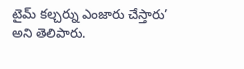టైమ్ కల్చర్ను ఎంజారు చేస్తారు’ అని తెలిపారు.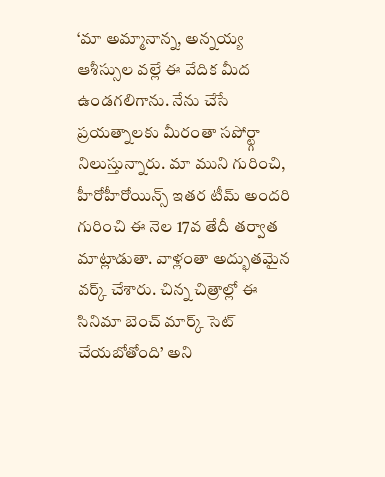‘మా అమ్మానాన్న, అన్నయ్య ఆశీస్సుల వల్లే ఈ వేదిక మీద ఉండగలిగాను. నేను చేసే ప్రయత్నాలకు మీరంతా సపోర్ట్గా నిలుస్తున్నారు. మా ముని గురించి, హీరోహీరోయిన్స్ ఇతర టీమ్ అందరి గురించి ఈ నెల 17వ తేదీ తర్వాత మాట్లాడుతా. వాళ్లంతా అద్భుతమైన వర్క్ చేశారు. చిన్న చిత్రాల్లో ఈ సినిమా బెంచ్ మార్క్ సెట్ చేయబోతోంది’ అని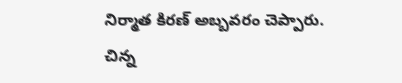నిర్మాత కిరణ్ అబ్బవరం చెప్పారు.
చిన్న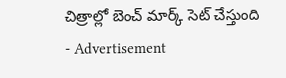చిత్రాల్లో బెంచ్ మార్క్ సెట్ చేస్తుంది
- Advertisement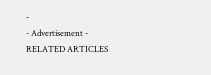-
- Advertisement -
RELATED ARTICLES